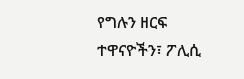የግሉን ዘርፍ ተዋናዮችን፣ ፖሊሲ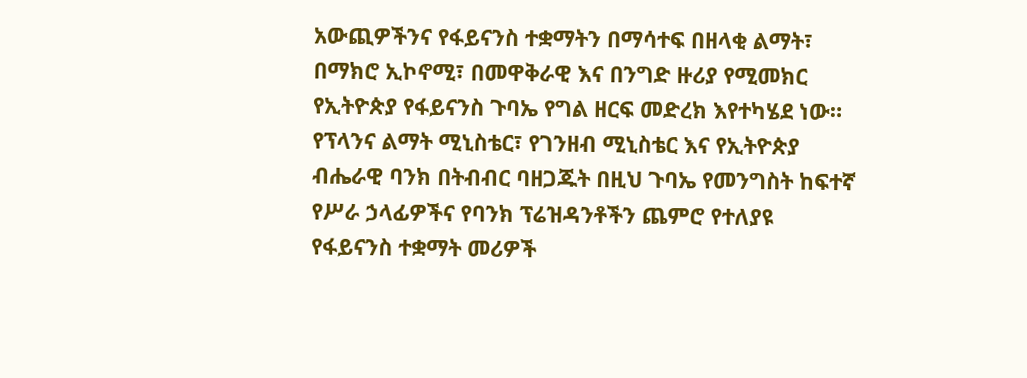አውጪዎችንና የፋይናንስ ተቋማትን በማሳተፍ በዘላቂ ልማት፣ በማክሮ ኢኮኖሚ፣ በመዋቅራዊ እና በንግድ ዙሪያ የሚመክር የኢትዮጵያ የፋይናንስ ጉባኤ የግል ዘርፍ መድረክ እየተካሄደ ነው።
የፕላንና ልማት ሚኒስቴር፣ የገንዘብ ሚኒስቴር እና የኢትዮጵያ ብሔራዊ ባንክ በትብብር ባዘጋጁት በዚህ ጉባኤ የመንግስት ከፍተኛ የሥራ ኃላፊዎችና የባንክ ፕሬዝዳንቶችን ጨምሮ የተለያዩ የፋይናንስ ተቋማት መሪዎች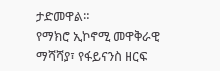ታድመዋል።
የማክሮ ኢኮኖሚ መዋቅራዊ ማሻሻያ፣ የፋይናንስ ዘርፍ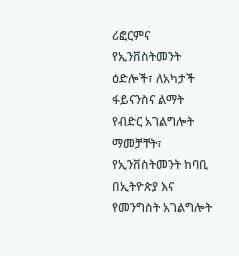ሪፎርምና የኢንቨስትመንት ዕድሎች፣ ለአካታች ፋይናንስና ልማት የብድር አገልግሎት ማመቻቸት፣ የኢንቨስትመንት ከባቢ በኢትዮጵያ እና የመንግስት አገልግሎት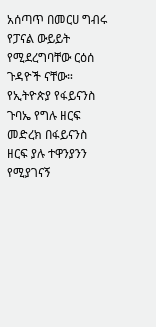አሰጣጥ በመርሀ ግብሩ የፓናል ውይይት የሚደረግባቸው ርዕሰ ጉዳዮች ናቸው።
የኢትዮጵያ የፋይናንስ ጉባኤ የግሉ ዘርፍ መድረክ በፋይናንስ ዘርፍ ያሉ ተዋንያንን የሚያገናኝ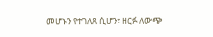መሆኑን የተገለጸ ሲሆን፣ ዘርፉ ለውጭ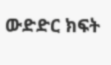ውድድር ክፍት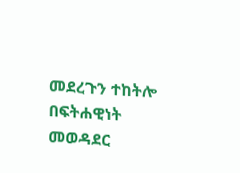መደረጉን ተከትሎ በፍትሐዊነት መወዳደር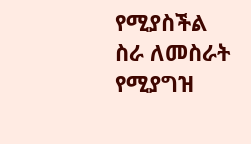የሚያስችል ስራ ለመስራት የሚያግዝ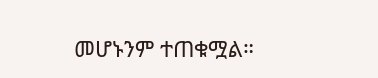መሆኑንም ተጠቁሟል።